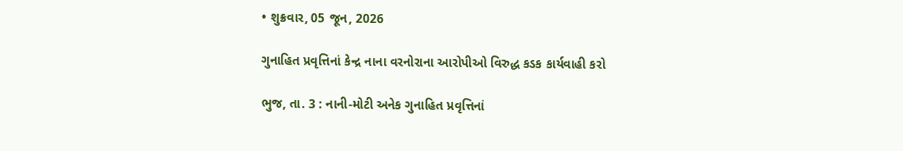• શુક્રવાર, 05 જૂન, 2026

ગુનાહિત પ્રવૃત્તિનાં કેન્દ્ર નાના વરનોરાના આરોપીઓ વિરુદ્ધ કડક કાર્યવાહી કરો

ભુજ, તા. 3 : નાની-મોટી અનેક ગુનાહિત પ્રવૃત્તિનાં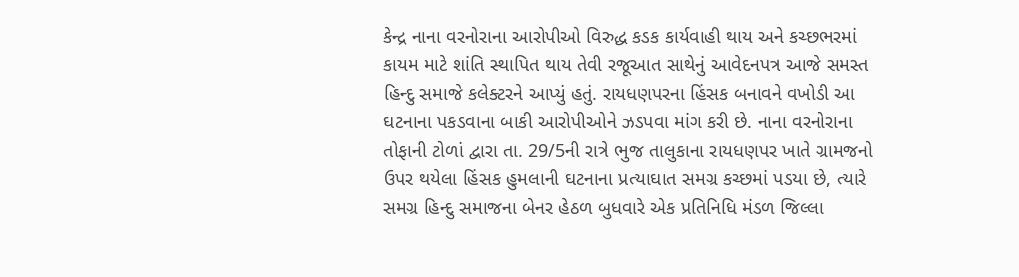કેન્દ્ર નાના વરનોરાના આરોપીઓ વિરુદ્ધ કડક કાર્યવાહી થાય અને કચ્છભરમાં કાયમ માટે શાંતિ સ્થાપિત થાય તેવી રજૂઆત સાથેનું આવેદનપત્ર આજે સમસ્ત હિન્દુ સમાજે કલેક્ટરને આપ્યું હતું. રાયધણપરના હિંસક બનાવને વખોડી આ ઘટનાના પકડવાના બાકી આરોપીઓને ઝડપવા માંગ કરી છે. નાના વરનોરાના તોફાની ટોળાં દ્વારા તા. 29/5ની રાત્રે ભુજ તાલુકાના રાયધણપર ખાતે ગ્રામજનો ઉપર થયેલા હિંસક હુમલાની ઘટનાના પ્રત્યાઘાત સમગ્ર કચ્છમાં પડયા છે, ત્યારે સમગ્ર હિન્દુ સમાજના બેનર હેઠળ બુધવારે એક પ્રતિનિધિ મંડળ જિલ્લા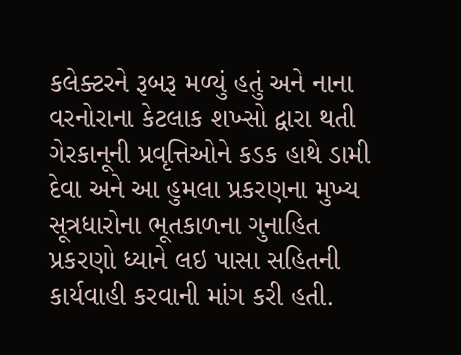કલેક્ટરને રૂબરૂ મળ્યું હતું અને નાના વરનોરાના કેટલાક શખ્સો દ્વારા થતી ગેરકાનૂની પ્રવૃત્તિઓને કડક હાથે ડામી દેવા અને આ હુમલા પ્રકરણના મુખ્ય સૂત્રધારોના ભૂતકાળના ગુનાહિત પ્રકરણો ધ્યાને લઇ પાસા સહિતની કાર્યવાહી કરવાની માંગ કરી હતી.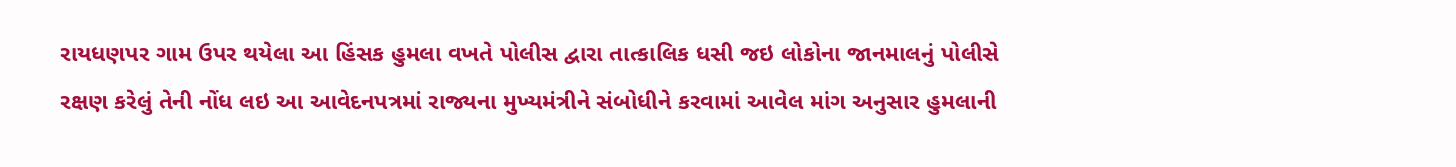રાયધણપર ગામ ઉપર થયેલા આ હિંસક હુમલા વખતે પોલીસ દ્વારા તાત્કાલિક ધસી જઇ લોકોના જાનમાલનું પોલીસે રક્ષણ કરેલું તેની નોંધ લઇ આ આવેદનપત્રમાં રાજ્યના મુખ્યમંત્રીને સંબોધીને કરવામાં આવેલ માંગ અનુસાર હુમલાની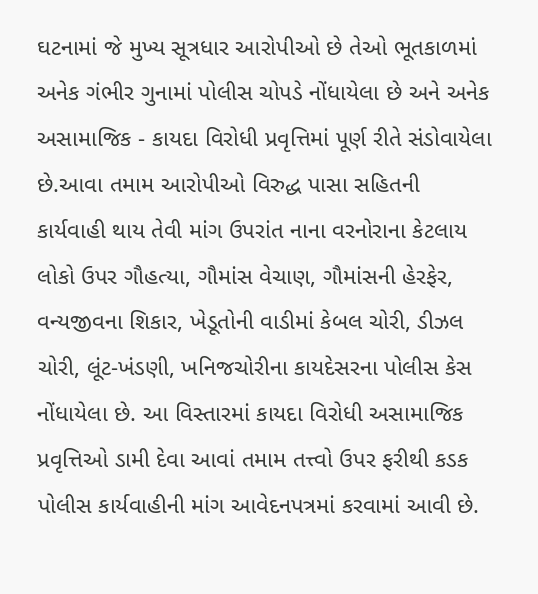ઘટનામાં જે મુખ્ય સૂત્રધાર આરોપીઓ છે તેઓ ભૂતકાળમાં અનેક ગંભીર ગુનામાં પોલીસ ચોપડે નોંધાયેલા છે અને અનેક અસામાજિક - કાયદા વિરોધી પ્રવૃત્તિમાં પૂર્ણ રીતે સંડોવાયેલા છે.આવા તમામ આરોપીઓ વિરુદ્ધ પાસા સહિતની કાર્યવાહી થાય તેવી માંગ ઉપરાંત નાના વરનોરાના કેટલાય લોકો ઉપર ગૌહત્યા, ગૌમાંસ વેચાણ, ગૌમાંસની હેરફેર, વન્યજીવના શિકાર, ખેડૂતોની વાડીમાં કેબલ ચોરી, ડીઝલ ચોરી, લૂંટ-ખંડણી, ખનિજચોરીના કાયદેસરના પોલીસ કેસ નોંધાયેલા છે. આ વિસ્તારમાં કાયદા વિરોધી અસામાજિક પ્રવૃત્તિઓ ડામી દેવા આવાં તમામ તત્ત્વો ઉપર ફરીથી કડક પોલીસ કાર્યવાહીની માંગ આવેદનપત્રમાં કરવામાં આવી છે.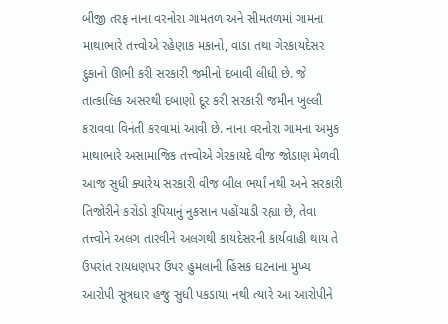બીજી તરફ નાના વરનોરા ગામતળ અને સીમતળમાં ગામના માથાભારે તત્ત્વોએ રહેણાક મકાનો, વાડા તથા ગેરકાયદેસર દુકાનો ઊભી કરી સરકારી જમીનો દબાવી લીધી છે. જે તાત્કાલિક અસરથી દબાણો દૂર કરી સરકારી જમીન ખુલ્લી કરાવવા વિનંતી કરવામાં આવી છે. નાના વરનોરા ગામના અમુક માથાભારે અસામાજિક તત્ત્વોએ ગેરકાયદે વીજ જોડાણ મેળવી આજ સુધી ક્યારેય સરકારી વીજ બીલ ભર્યાં નથી અને સરકારી તિજોરીને કરોડો રૂપિયાનું નુકસાન પહોંચાડી રહ્યા છે, તેવા તત્ત્વોને અલગ તારવીને અલગથી કાયદેસરની કાર્યવાહી થાય તે ઉપરાંત રાયધણપર ઉપર હુમલાની હિંસક ઘટનાના મુખ્ય આરોપી સૂત્રધાર હજુ સુધી પકડાયા નથી ત્યારે આ આરોપીને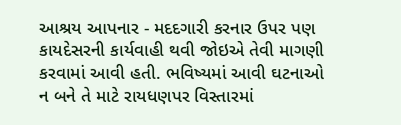આશ્રય આપનાર - મદદગારી કરનાર ઉપર પણ કાયદેસરની કાર્યવાહી થવી જોઇએ તેવી માગણી  કરવામાં આવી હતી. ભવિષ્યમાં આવી ઘટનાઓ ન બને તે માટે રાયધણપર વિસ્તારમાં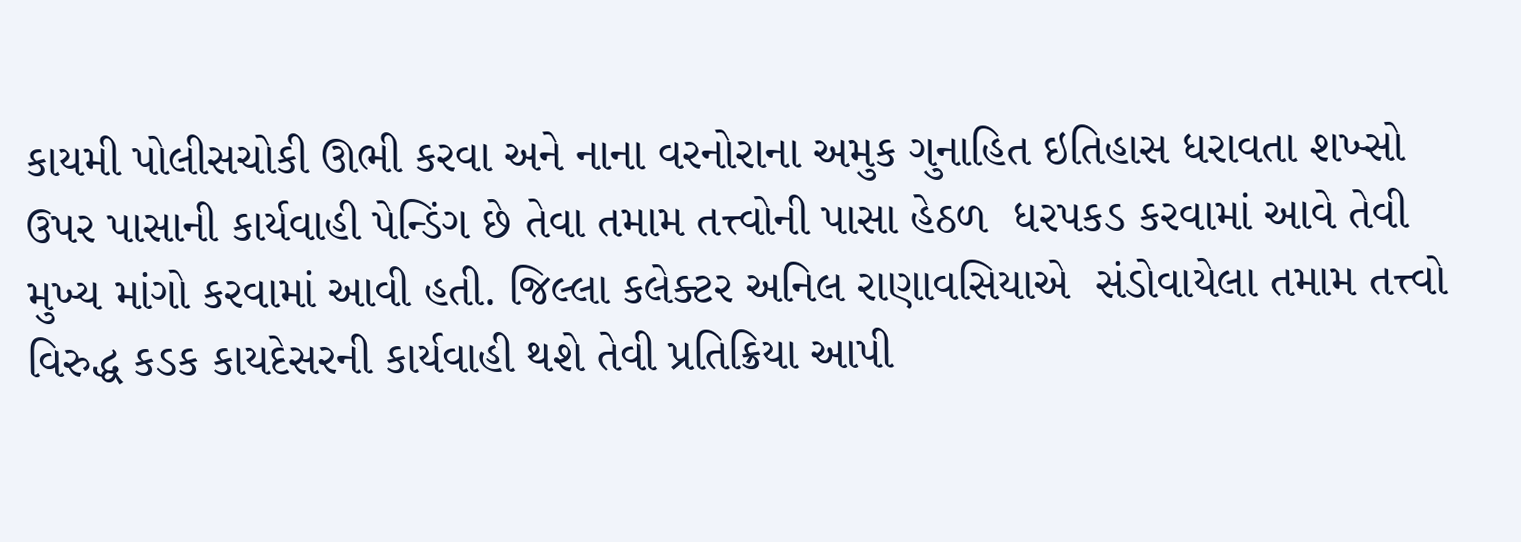કાયમી પોલીસચોકી ઊભી કરવા અને નાના વરનોરાના અમુક ગુનાહિત ઇતિહાસ ધરાવતા શખ્સો ઉપર પાસાની કાર્યવાહી પેન્ડિંગ છે તેવા તમામ તત્ત્વોની પાસા હેઠળ  ધરપકડ કરવામાં આવે તેવી મુખ્ય માંગો કરવામાં આવી હતી. જિલ્લા કલેક્ટર અનિલ રાણાવસિયાએ  સંડોવાયેલા તમામ તત્ત્વો વિરુદ્ધ કડક કાયદેસરની કાર્યવાહી થશે તેવી પ્રતિક્રિયા આપી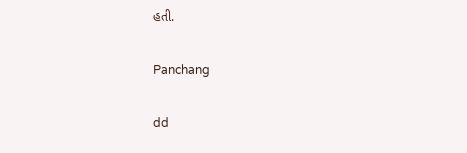હતી.

Panchang

dd